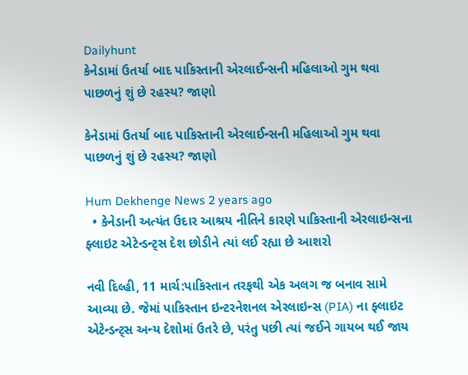Dailyhunt
કેનેડામાં ઉતર્યા બાદ પાકિસ્તાની એરલાઈન્સની મહિલાઓ ગુમ થવા પાછળનું શું છે રહસ્ય? જાણો

કેનેડામાં ઉતર્યા બાદ પાકિસ્તાની એરલાઈન્સની મહિલાઓ ગુમ થવા પાછળનું શું છે રહસ્ય? જાણો

Hum Dekhenge News 2 years ago
  • કેનેડાની અત્યંત ઉદાર આશ્રય નીતિને કારણે પાકિસ્તાની એરલાઇન્સના ફ્લાઇટ એટેન્ડન્ટ્સ દેશ છોડીને ત્યાં લઈ રહ્યા છે આશરો

નવી દિલ્હી, 11 માર્ચ:પાકિસ્તાન તરફથી એક અલગ જ બનાવ સામે આવ્યા છે. જેમાં પાકિસ્તાન ઇન્ટરનેશનલ એરલાઇન્સ (PIA) ના ફ્લાઇટ એટેન્ડન્ટ્સ અન્ય દેશોમાં ઉતરે છે, પરંતુ પછી ત્યાં જઈને ગાયબ થઈ જાય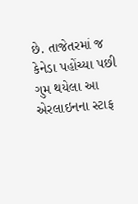છે. તાજેતરમાં જ કેનેડા પહોંચ્યા પછી ગુમ થયેલા આ એરલાઇનના સ્ટાફ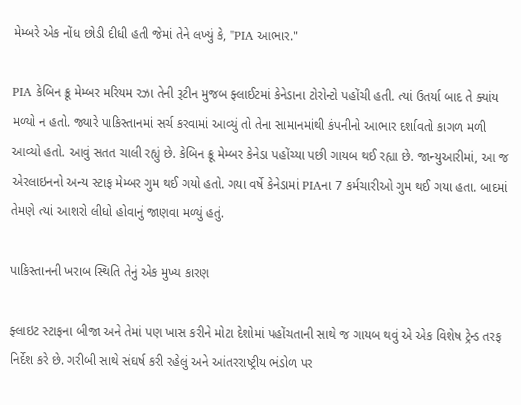મેમ્બરે એક નોંધ છોડી દીધી હતી જેમાં તેને લખ્યું કે, "PIA આભાર."

PIA કેબિન ક્રૂ મેમ્બર મરિયમ રઝા તેની રૂટીન મુજબ ફ્લાઈટમાં કેનેડાના ટોરોન્ટો પહોંચી હતી. ત્યાં ઉતર્યા બાદ તે ક્યાંય મળ્યો ન હતો. જ્યારે પાકિસ્તાનમાં સર્ચ કરવામાં આવ્યું તો તેના સામાનમાંથી કંપનીનો આભાર દર્શાવતો કાગળ મળી આવ્યો હતો. આવું સતત ચાલી રહ્યું છે. કેબિન ક્રૂ મેમ્બર કેનેડા પહોંચ્યા પછી ગાયબ થઈ રહ્યા છે. જાન્યુઆરીમાં, આ જ એરલાઇનનો અન્ય સ્ટાફ મેમ્બર ગુમ થઈ ગયો હતો. ગયા વર્ષે કેનેડામાં PIAના 7 કર્મચારીઓ ગુમ થઈ ગયા હતા. બાદમાં તેમણે ત્યાં આશરો લીધો હોવાનું જાણવા મળ્યું હતું.

પાકિસ્તાનની ખરાબ સ્થિતિ તેનું એક મુખ્ય કારણ

ફ્લાઇટ સ્ટાફના બીજા અને તેમાં પણ ખાસ કરીને મોટા દેશોમાં પહોંચતાની સાથે જ ગાયબ થવું એ એક વિશેષ ટ્રેન્ડ તરફ નિર્દેશ કરે છે. ગરીબી સાથે સંઘર્ષ કરી રહેલું અને આંતરરાષ્ટ્રીય ભંડોળ પર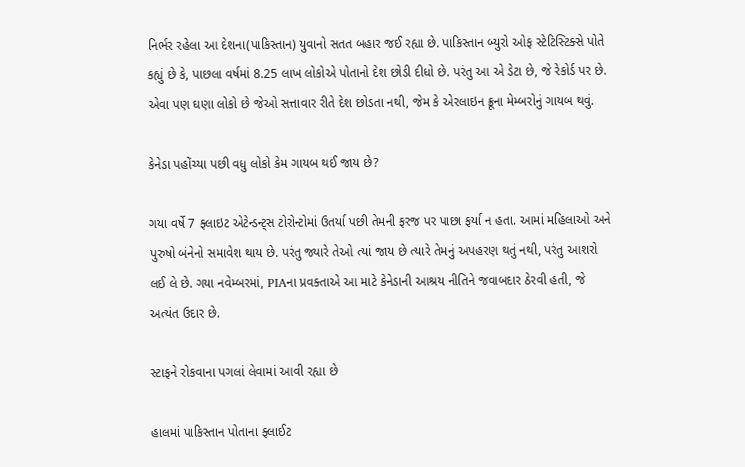નિર્ભર રહેલા આ દેશના(પાકિસ્તાન) યુવાનો સતત બહાર જઈ રહ્યા છે. પાકિસ્તાન બ્યુરો ઓફ સ્ટેટિસ્ટિક્સે પોતે કહ્યું છે કે, પાછલા વર્ષમાં 8.25 લાખ લોકોએ પોતાનો દેશ છોડી દીધો છે. પરંતુ આ એ ડેટા છે, જે રેકોર્ડ પર છે. એવા પણ ઘણા લોકો છે જેઓ સત્તાવાર રીતે દેશ છોડતા નથી, જેમ કે એરલાઇન ક્રૂના મેમ્બરોનું ગાયબ થવું.

કેનેડા પહોંચ્યા પછી વધુ લોકો કેમ ગાયબ થઈ જાય છે?

ગયા વર્ષે 7 ફ્લાઇટ એટેન્ડન્ટ્સ ટોરોન્ટોમાં ઉતર્યા પછી તેમની ફરજ પર પાછા ફર્યા ન હતા. આમાં મહિલાઓ અને પુરુષો બંનેનો સમાવેશ થાય છે. પરંતુ જ્યારે તેઓ ત્યાં જાય છે ત્યારે તેમનું અપહરણ થતું નથી, પરંતુ આશરો લઈ લે છે. ગયા નવેમ્બરમાં, PIAના પ્રવક્તાએ આ માટે કેનેડાની આશ્રય નીતિને જવાબદાર ઠેરવી હતી, જે અત્યંત ઉદાર છે.

સ્ટાફને રોકવાના પગલાં લેવામાં આવી રહ્યા છે

હાલમાં પાકિસ્તાન પોતાના ફ્લાઈટ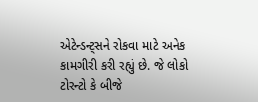એટેન્ડન્ટ્સને રોકવા માટે અનેક કામગીરી કરી રહ્યું છે. જે લોકો ટોરન્ટો કે બીજે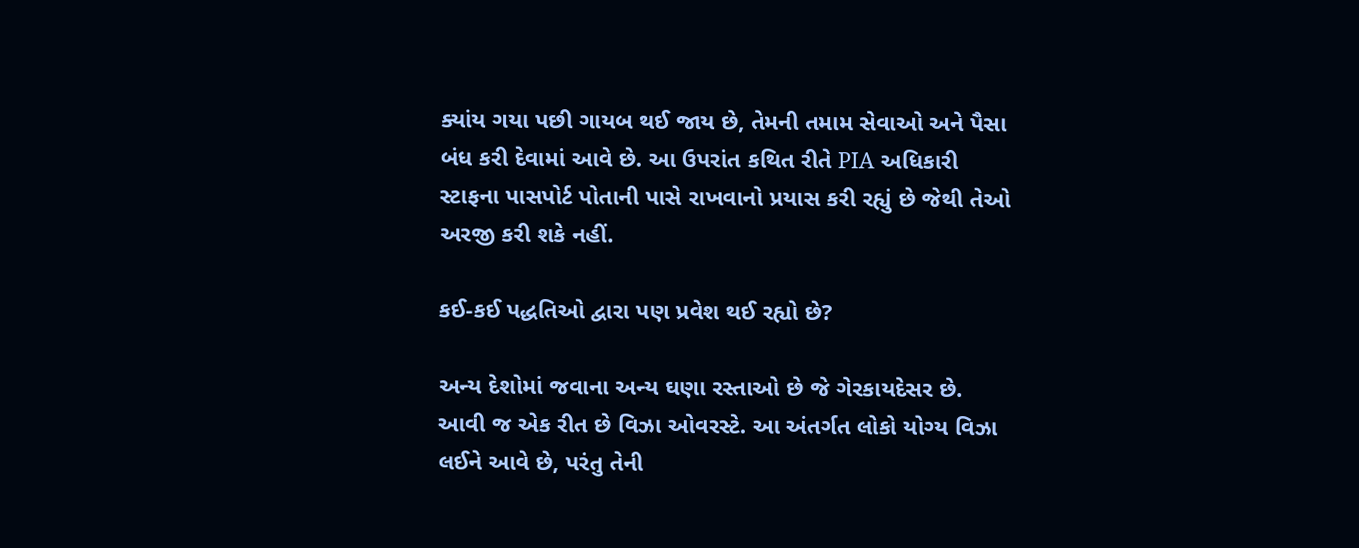ક્યાંય ગયા પછી ગાયબ થઈ જાય છે, તેમની તમામ સેવાઓ અને પૈસા બંધ કરી દેવામાં આવે છે. આ ઉપરાંત કથિત રીતે PIA અધિકારી સ્ટાફના પાસપોર્ટ પોતાની પાસે રાખવાનો પ્રયાસ કરી રહ્યું છે જેથી તેઓ અરજી કરી શકે નહીં.

કઈ-કઈ પદ્ધતિઓ દ્વારા પણ પ્રવેશ થઈ રહ્યો છે?

અન્ય દેશોમાં જવાના અન્ય ઘણા રસ્તાઓ છે જે ગેરકાયદેસર છે. આવી જ એક રીત છે વિઝા ઓવરસ્ટે. આ અંતર્ગત લોકો યોગ્ય વિઝા લઈને આવે છે, પરંતુ તેની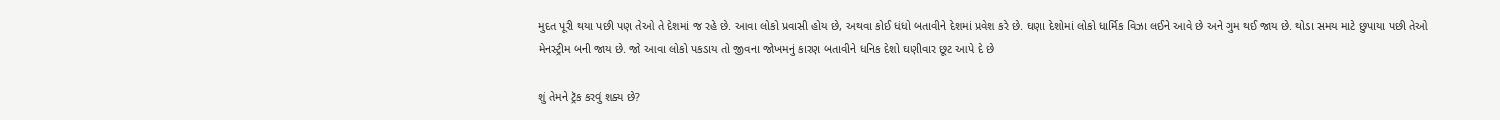મુદત પૂરી થયા પછી પણ તેઓ તે દેશમાં જ રહે છે. આવા લોકો પ્રવાસી હોય છે, અથવા કોઈ ધંધો બતાવીને દેશમાં પ્રવેશ કરે છે. ઘણા દેશોમાં લોકો ધાર્મિક વિઝા લઈને આવે છે અને ગુમ થઈ જાય છે. થોડા સમય માટે છુપાયા પછી તેઓ મેનસ્ટ્રીમ બની જાય છે. જો આવા લોકો પકડાય તો જીવના જોખમનું કારણ બતાવીને ધનિક દેશો ઘણીવાર છૂટ આપે દે છે

શું તેમને ટ્રૅક કરવું શક્ય છે?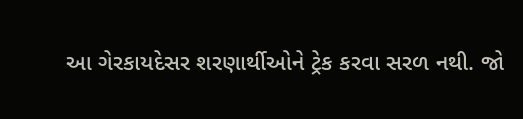આ ગેરકાયદેસર શરણાર્થીઓને ટ્રેક કરવા સરળ નથી. જો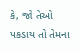કે, જો તેઓ પકડાય તો તેમના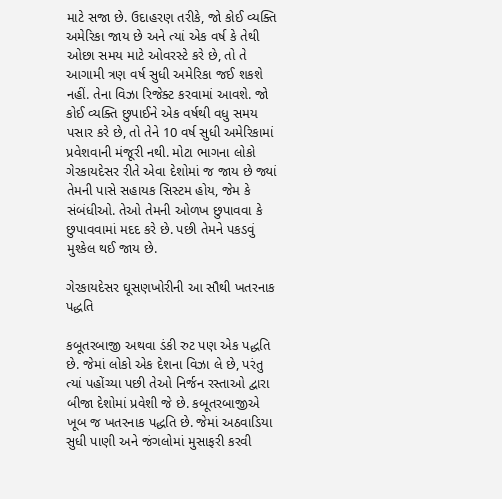માટે સજા છે. ઉદાહરણ તરીકે, જો કોઈ વ્યક્તિ અમેરિકા જાય છે અને ત્યાં એક વર્ષ કે તેથી ઓછા સમય માટે ઓવરસ્ટે કરે છે, તો તે આગામી ત્રણ વર્ષ સુધી અમેરિકા જઈ શકશે નહીં. તેના વિઝા રિજેક્ટ કરવામાં આવશે. જો કોઈ વ્યક્તિ છુપાઈને એક વર્ષથી વધુ સમય પસાર કરે છે, તો તેને 10 વર્ષ સુધી અમેરિકામાં પ્રવેશવાની મંજૂરી નથી. મોટા ભાગના લોકો ગેરકાયદેસર રીતે એવા દેશોમાં જ જાય છે જ્યાં તેમની પાસે સહાયક સિસ્ટમ હોય, જેમ કે સંબંધીઓ. તેઓ તેમની ઓળખ છુપાવવા કે છુપાવવામાં મદદ કરે છે. પછી તેમને પકડવું મુશ્કેલ થઈ જાય છે.

ગેરકાયદેસર ઘૂસણખોરીની આ સૌથી ખતરનાક પદ્ધતિ

કબૂતરબાજી અથવા ડંકી રુટ પણ એક પદ્ધતિ છે. જેમાં લોકો એક દેશના વિઝા લે છે, પરંતુ ત્યાં પહોંચ્યા પછી તેઓ નિર્જન રસ્તાઓ દ્વારા બીજા દેશોમાં પ્રવેશી જે છે. કબૂતરબાજીએ ખૂબ જ ખતરનાક પદ્ધતિ છે. જેમાં અઠવાડિયા સુધી પાણી અને જંગલોમાં મુસાફરી કરવી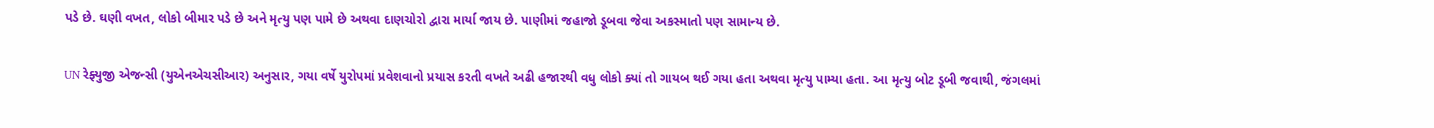પડે છે. ઘણી વખત, લોકો બીમાર પડે છે અને મૃત્યુ પણ પામે છે અથવા દાણચોરો દ્વારા માર્યા જાય છે. પાણીમાં જહાજો ડૂબવા જેવા અકસ્માતો પણ સામાન્ય છે.

UN રેફ્યુજી એજન્સી (યુએનએચસીઆર) અનુસાર, ગયા વર્ષે યુરોપમાં પ્રવેશવાનો પ્રયાસ કરતી વખતે અઢી હજારથી વધુ લોકો ક્યાં તો ગાયબ થઈ ગયા હતા અથવા મૃત્યુ પામ્યા હતા. આ મૃત્યુ બોટ ડૂબી જવાથી, જંગલમાં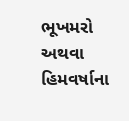ભૂખમરો અથવા હિમવર્ષાના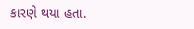કારણે થયા હતા.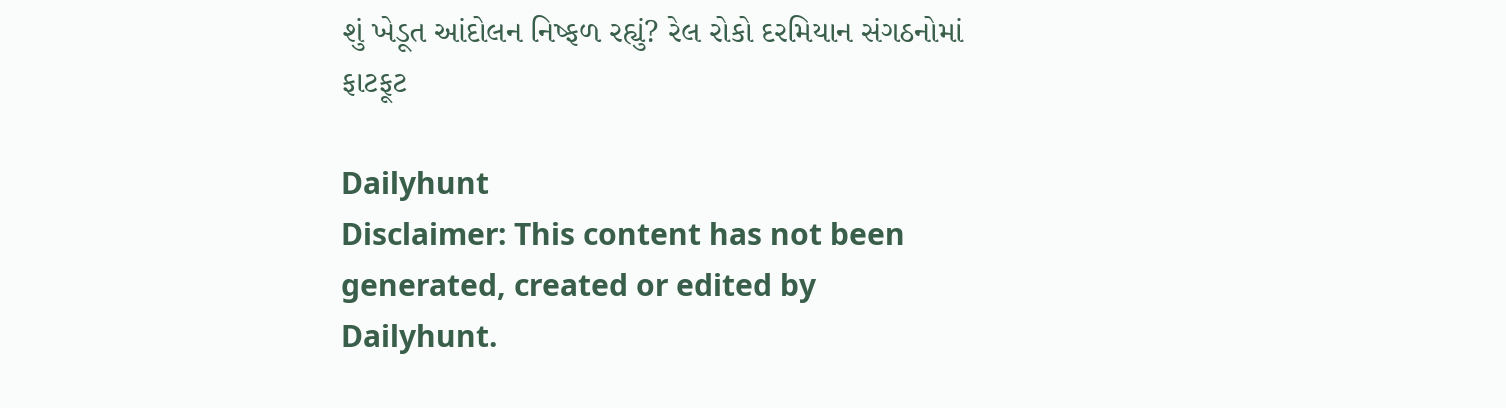શું ખેડૂત આંદોલન નિષ્ફળ રહ્યું? રેલ રોકો દરમિયાન સંગઠનોમાં ફાટફૂટ

Dailyhunt
Disclaimer: This content has not been generated, created or edited by Dailyhunt.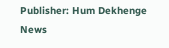Publisher: Hum Dekhenge News